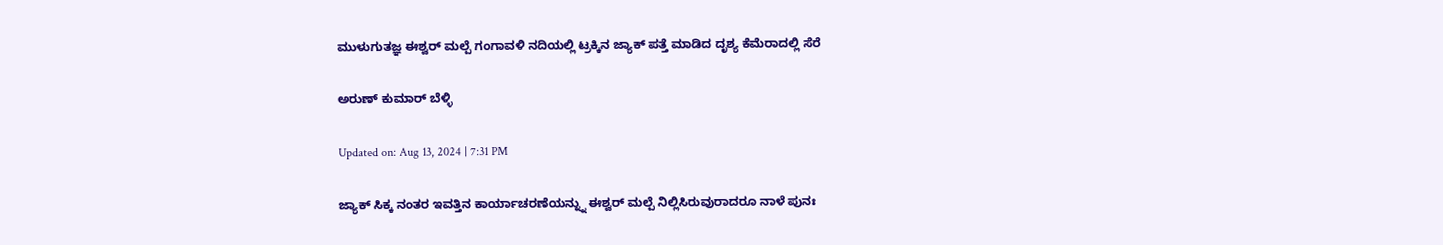ಮುಳುಗುತಜ್ಞ ಈಶ್ವರ್ ಮಲ್ಪೆ ಗಂಗಾವಳಿ ನದಿಯಲ್ಲಿ ಟ್ರಕ್ಕಿನ ಜ್ಯಾಕ್ ಪತ್ತೆ ಮಾಡಿದ ದೃಶ್ಯ ಕೆಮೆರಾದಲ್ಲಿ ಸೆರೆ

ಅರುಣ್ ಕುಮಾರ್ ಬೆಳ್ಳಿ

Updated on: Aug 13, 2024 | 7:31 PM

ಜ್ಯಾಕ್ ಸಿಕ್ಕ ನಂತರ ಇವತ್ತಿನ ಕಾರ್ಯಾಚರಣೆಯನ್ನ್ನು ಈಶ್ವರ್ ಮಲ್ಪೆ ನಿಲ್ಲಿಸಿರುವುರಾದರೂ ನಾಳೆ ಪುನಃ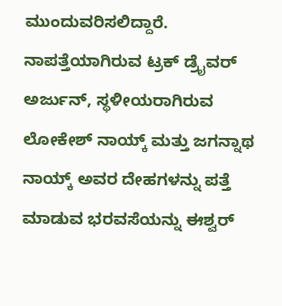ಮುಂದುವರಿಸಲಿದ್ದಾರೆ. ನಾಪತ್ತೆಯಾಗಿರುವ ಟ್ರಕ್ ಡ್ರೈವರ್ ಅರ್ಜುನ್, ಸ್ಥಳೀಯರಾಗಿರುವ ಲೋಕೇಶ್ ನಾಯ್ಕ್ ಮತ್ತು ಜಗನ್ನಾಥ ನಾಯ್ಕ್ ಅವರ ದೇಹಗಳನ್ನು ಪತ್ತೆ ಮಾಡುವ ಭರವಸೆಯನ್ನು ಈಶ್ವರ್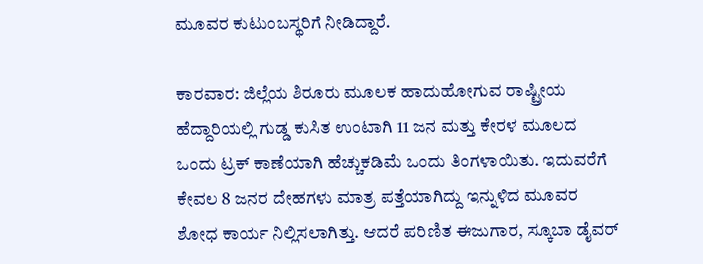ಮೂವರ ಕುಟುಂಬಸ್ಥರಿಗೆ ನೀಡಿದ್ದಾರೆ.

ಕಾರವಾರ: ಜಿಲ್ಲೆಯ ಶಿರೂರು ಮೂಲಕ ಹಾದುಹೋಗುವ ರಾಷ್ಟ್ರೀಯ ಹೆದ್ದಾರಿಯಲ್ಲಿ ಗುಡ್ಡ ಕುಸಿತ ಉಂಟಾಗಿ 11 ಜನ ಮತ್ತು ಕೇರಳ ಮೂಲದ ಒಂದು ಟ್ರಕ್ ಕಾಣೆಯಾಗಿ ಹೆಚ್ಚುಕಡಿಮೆ ಒಂದು ತಿಂಗಳಾಯಿತು. ಇದುವರೆಗೆ ಕೇವಲ 8 ಜನರ ದೇಹಗಳು ಮಾತ್ರ ಪತ್ತೆಯಾಗಿದ್ದು ಇನ್ನುಳಿದ ಮೂವರ ಶೋಧ ಕಾರ್ಯ ನಿಲ್ಲಿಸಲಾಗಿತ್ತು. ಆದರೆ ಪರಿಣಿತ ಈಜುಗಾರ, ಸ್ಕೂಬಾ ಡೈವರ್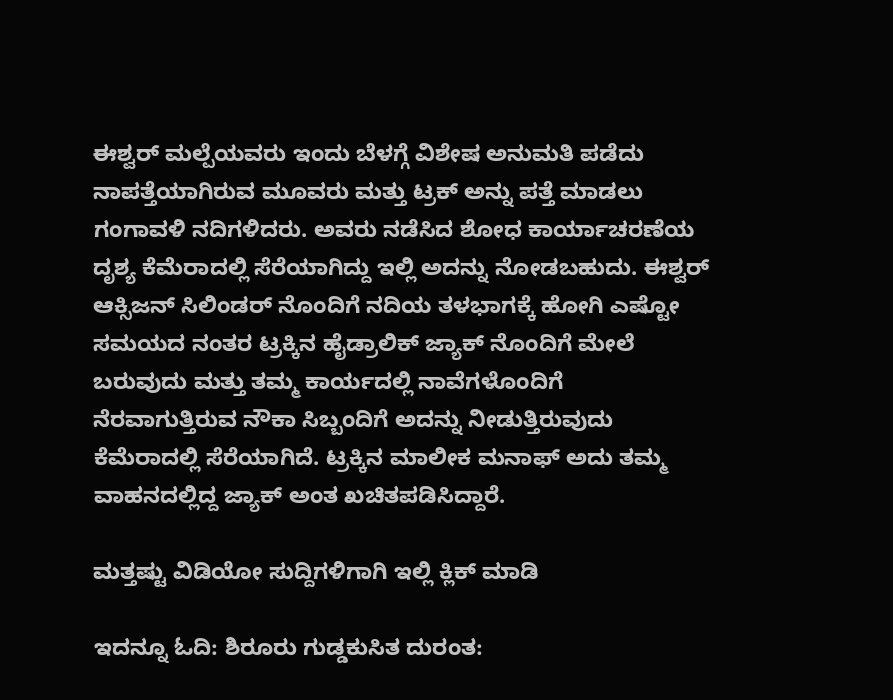ಈಶ್ವರ್ ಮಲ್ಪೆಯವರು ಇಂದು ಬೆಳಗ್ಗೆ ವಿಶೇಷ ಅನುಮತಿ ಪಡೆದು ನಾಪತ್ತೆಯಾಗಿರುವ ಮೂವರು ಮತ್ತು ಟ್ರಕ್ ಅನ್ನು ಪತ್ತೆ ಮಾಡಲು ಗಂಗಾವಳಿ ನದಿಗಳಿದರು. ಅವರು ನಡೆಸಿದ ಶೋಧ ಕಾರ್ಯಾಚರಣೆಯ ದೃಶ್ಯ ಕೆಮೆರಾದಲ್ಲಿ ಸೆರೆಯಾಗಿದ್ದು ಇಲ್ಲಿ ಅದನ್ನು ನೋಡಬಹುದು. ಈಶ್ವರ್ ಆಕ್ಸಿಜನ್ ಸಿಲಿಂಡರ್ ನೊಂದಿಗೆ ನದಿಯ ತಳಭಾಗಕ್ಕೆ ಹೋಗಿ ಎಷ್ಟೋ ಸಮಯದ ನಂತರ ಟ್ರಕ್ಕಿನ ಹೈಡ್ರಾಲಿಕ್ ಜ್ಯಾಕ್ ನೊಂದಿಗೆ ಮೇಲೆ ಬರುವುದು ಮತ್ತು ತಮ್ಮ ಕಾರ್ಯದಲ್ಲಿ ನಾವೆಗಳೊಂದಿಗೆ ನೆರವಾಗುತ್ತಿರುವ ನೌಕಾ ಸಿಬ್ಬಂದಿಗೆ ಅದನ್ನು ನೀಡುತ್ತಿರುವುದು ಕೆಮೆರಾದಲ್ಲಿ ಸೆರೆಯಾಗಿದೆ. ಟ್ರಕ್ಕಿನ ಮಾಲೀಕ ಮನಾಫ್ ಅದು ತಮ್ಮ ವಾಹನದಲ್ಲಿದ್ದ ಜ್ಯಾಕ್ ಅಂತ ಖಚಿತಪಡಿಸಿದ್ದಾರೆ.

ಮತ್ತಷ್ಟು ವಿಡಿಯೋ ಸುದ್ದಿಗಳಿಗಾಗಿ ಇಲ್ಲಿ ಕ್ಲಿಕ್ ಮಾಡಿ

ಇದನ್ನೂ ಓದಿ: ಶಿರೂರು ಗುಡ್ಡಕುಸಿತ ದುರಂತ: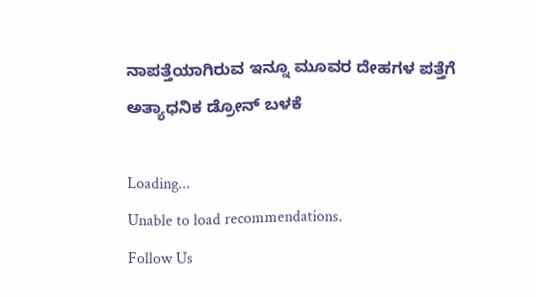ನಾಪತ್ತೆಯಾಗಿರುವ ಇನ್ನೂ ಮೂವರ ದೇಹಗಳ ಪತ್ತೆಗೆ ಅತ್ಯಾಧನಿಕ ಡ್ರೋನ್ ಬಳಕೆ

Loading...
Unable to load recommendations.
Follow Us